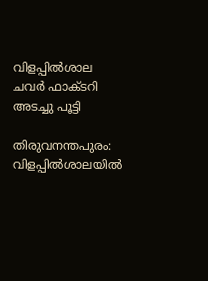വിളപ്പില്‍ശാല ചവര്‍ ഫാക്ടറി അടച്ചു പൂട്ടി

തിരുവനന്തപുരം: വിളപ്പിൽശാലയിൽ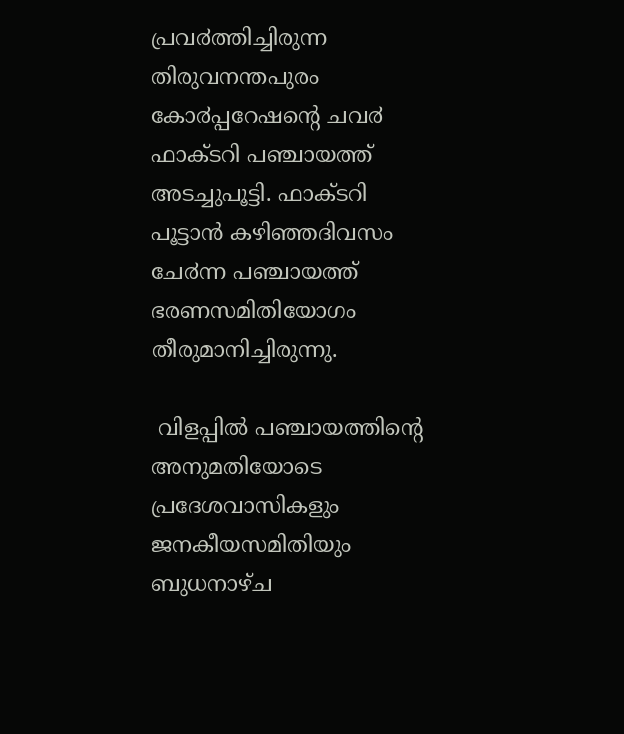പ്രവ൪ത്തിച്ചിരുന്ന തിരുവനന്തപുരം കോ൪പ്പറേഷന്റെ ചവ൪ ഫാക്ടറി പഞ്ചായത്ത് അടച്ചുപൂട്ടി. ഫാക്ടറി പൂട്ടാൻ കഴിഞ്ഞദിവസം ചേ൪ന്ന പഞ്ചായത്ത് ഭരണസമിതിയോഗം തീരുമാനിച്ചിരുന്നു.

 വിളപ്പിൽ പഞ്ചായത്തിന്റെ അനുമതിയോടെ പ്രദേശവാസികളും ജനകീയസമിതിയും ബുധനാഴ്ച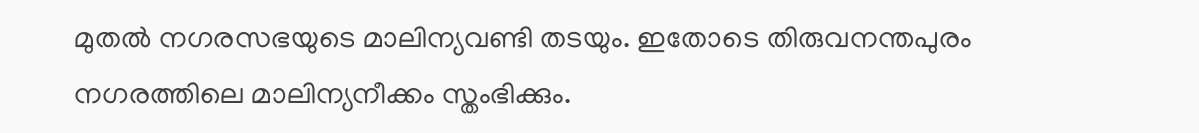മുതൽ നഗരസഭയുടെ മാലിന്യവണ്ടി തടയും. ഇതോടെ തിരുവനന്തപുരം നഗരത്തിലെ മാലിന്യനീക്കം സ്തംഭിക്കും.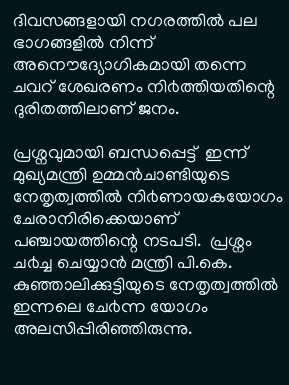ദിവസങ്ങളായി നഗരത്തിൽ പല ഭാഗങ്ങളിൽ നിന്ന് അനൌദ്യോഗികമായി തന്നെ ചവറ് ശേഖരണം നി൪ത്തിയതിന്റെ ദുരിതത്തിലാണ് ജനം.

പ്രശ്നവുമായി ബന്ധപ്പെട്ട്  ഇന്ന് മുഖ്യമന്ത്രി ഉമ്മൻചാണ്ടിയുടെ നേതൃത്വത്തിൽ നി൪ണായകയോഗം ചേരാനിരിക്കെയാണ് പഞ്ചായത്തിന്റെ നടപടി.  പ്രശ്നം ച൪ച്ച ചെയ്യാൻ മന്ത്രി പി.കെ. കുഞ്ഞാലിക്കുട്ടിയുടെ നേതൃത്വത്തിൽ ഇന്നലെ ചേ൪ന്ന യോഗം അലസിപ്പിരിഞ്ഞിരുന്നു.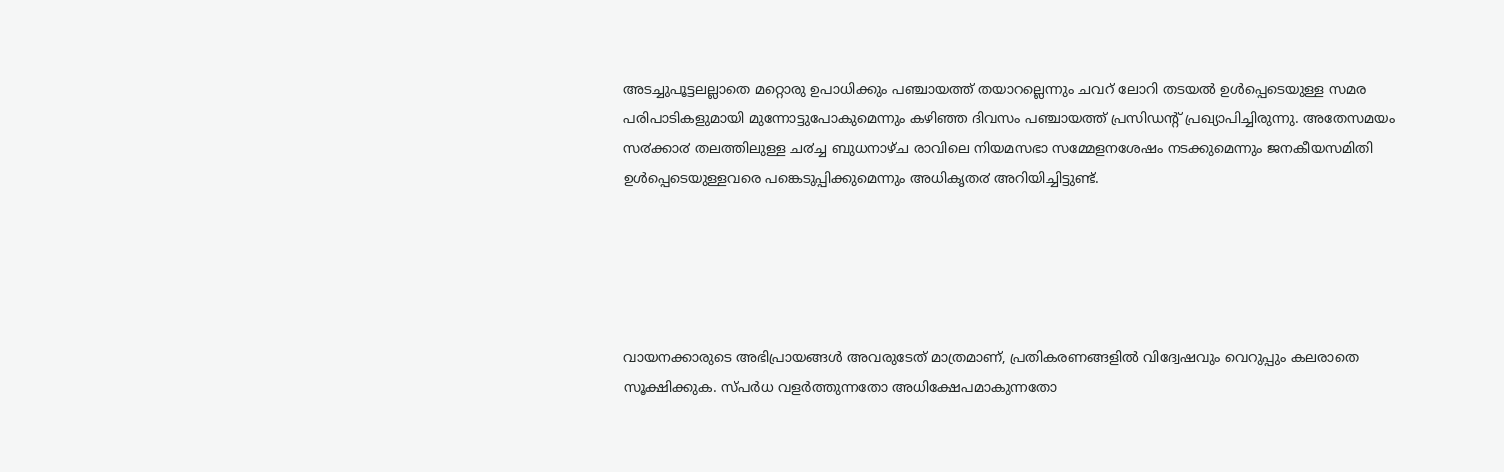അടച്ചുപൂട്ടലല്ലാതെ മറ്റൊരു ഉപാധിക്കും പഞ്ചായത്ത് തയാറല്ലെന്നും ചവറ് ലോറി തടയൽ ഉൾപ്പെടെയുള്ള സമര പരിപാടികളുമായി മുന്നോട്ടുപോകുമെന്നും കഴിഞ്ഞ ദിവസം പഞ്ചായത്ത് പ്രസിഡന്റ് പ്രഖ്യാപിച്ചിരുന്നു. അതേസമയം സ൪ക്കാ൪ തലത്തിലുള്ള ച൪ച്ച ബുധനാഴ്ച രാവിലെ നിയമസഭാ സമ്മേളനശേഷം നടക്കുമെന്നും ജനകീയസമിതി ഉൾപ്പെടെയുള്ളവരെ പങ്കെടുപ്പിക്കുമെന്നും അധികൃത൪ അറിയിച്ചിട്ടുണ്ട്.





വായനക്കാരുടെ അഭിപ്രായങ്ങള്‍ അവരുടേത് മാത്രമാണ്, പ്രതികരണങ്ങളിൽ വിദ്വേഷവും വെറുപ്പും കലരാതെ സൂക്ഷിക്കുക. സ്പർധ വളർത്തുന്നതോ അധിക്ഷേപമാകുന്നതോ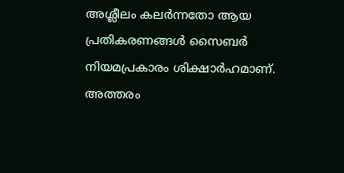അശ്ലീലം കലർന്നതോ ആയ പ്രതികരണങ്ങൾ സൈബർ നിയമപ്രകാരം ശിക്ഷാർഹമാണ്. അത്തരം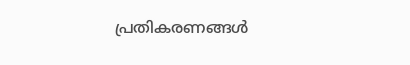പ്രതികരണങ്ങൾ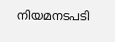നിയമനടപടി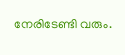നേരിടേണ്ടി വരും.